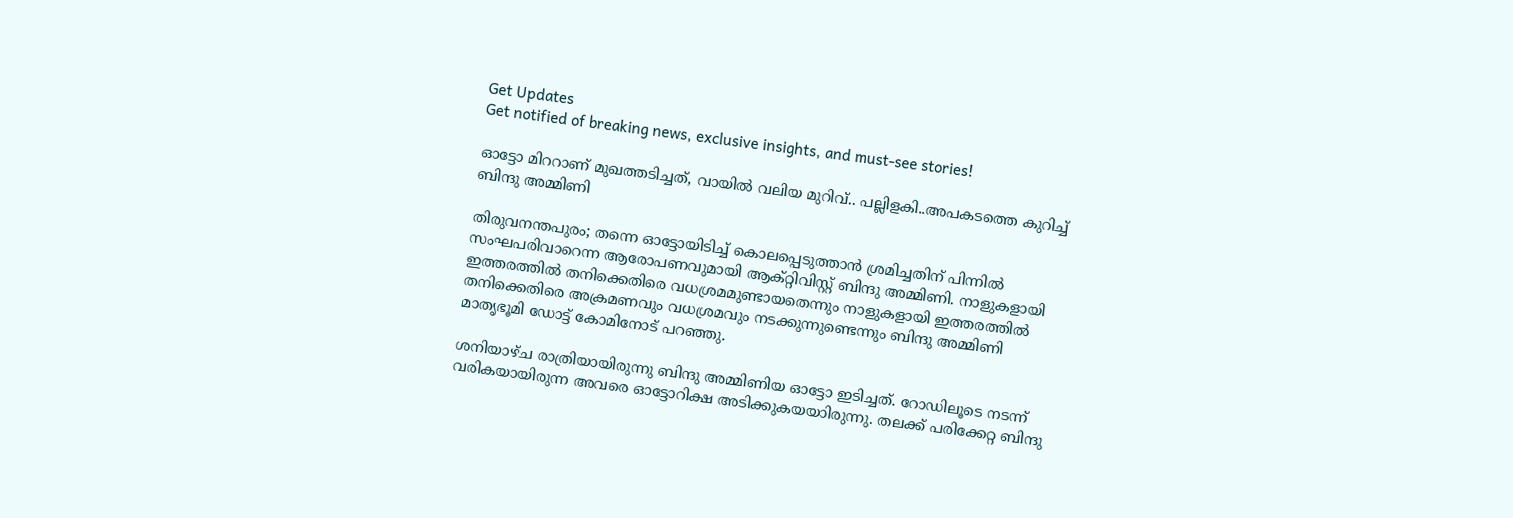Get Updates
Get notified of breaking news, exclusive insights, and must-see stories!

ഓട്ടോ മിററാണ് മുഖത്തടിച്ചത്, വായിൽ വലിയ മുറിവ്.. പല്ലിളകി..അപകടത്തെ കുറിച്ച് ബിന്ദു അമ്മിണി

തിരുവനന്തപുരം; തന്നെ ഓട്ടോയിടിച്ച് കൊലപ്പെടുത്താൻ ശ്രമിച്ചതിന് പിന്നിൽ സംഘപരിവാറെന്ന ആരോപണവുമായി ആക്റ്റിവിസ്റ്റ് ബിന്ദു അമ്മിണി. നാളുകളായി ഇത്തരത്തിൽ തനിക്കെതിരെ വധശ്രമമുണ്ടായതെന്നും നാളുകളായി ഇത്തരത്തിൽ തനിക്കെതിരെ അക്രമണവും വധശ്രമവും നടക്കുന്നുണ്ടെന്നും ബിന്ദു അമ്മിണി മാതൃഭൂമി ഡോട്ട് കോമിനോട് പറഞ്ഞു.

ശനിയാഴ്ച രാത്രിയായിരുന്നു ബിന്ദു അമ്മിണിയ ഓട്ടോ ഇടിച്ചത്. റോഡിലൂടെ നടന്ന് വരികയായിരുന്ന അവരെ ഓട്ടോറിക്ഷ അടിക്കുകയയാിരുന്നു. തലക്ക് പരിക്കേറ്റ ബിന്ദു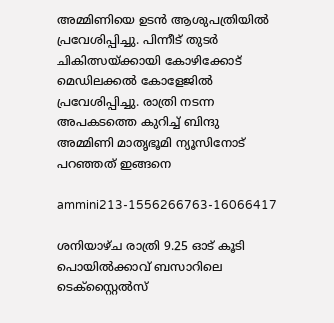അമ്മിണിയെ ഉടൻ ആശുപത്രിയിൽ പ്രവേശിപ്പിച്ചു. പിന്നീട് തുടർ ചികിത്സയ്ക്കായി കോഴിക്കോട് മെഡിലക്കൽ കോളേജിൽ പ്രവേശിപ്പിച്ചു. രാത്രി നടന്ന അപകടത്തെ കുറിച്ച് ബിന്ദു അമ്മിണി മാതൃഭൂമി ന്യൂസിനോട് പറഞ്ഞത് ഇങ്ങനെ

ammini213-1556266763-16066417

ശനിയാഴ്ച രാത്രി 9.25 ഓട് കൂടി പൊയിൽക്കാവ് ബസാറിലെ ടെക്സ്റ്റൈൽസ്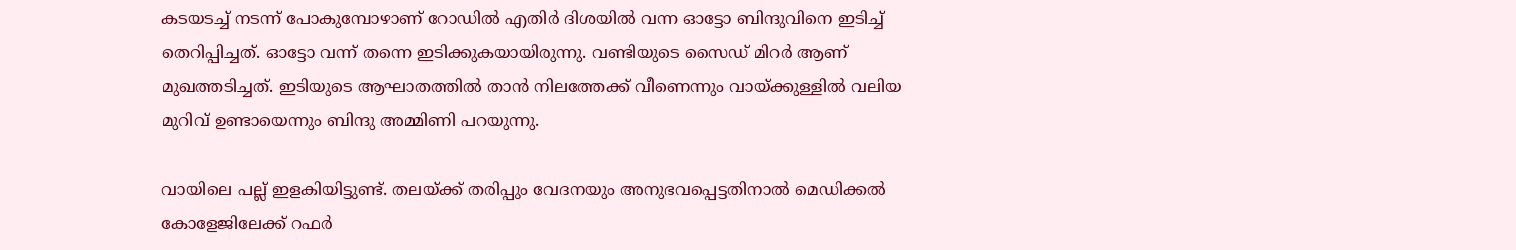കടയടച്ച് നടന്ന് പോകുമ്പോഴാണ് റോഡിൽ എതിർ ദിശയിൽ വന്ന ഓട്ടോ ബിന്ദുവിനെ ഇടിച്ച് തെറിപ്പിച്ചത്. ഓട്ടോ വന്ന് തന്നെ ഇടിക്കുകയായിരുന്നു. വണ്ടിയുടെ സൈഡ് മിറർ ആണ് മുഖത്തടിച്ചത്. ഇടിയുടെ ആഘാതത്തിൽ താൻ നിലത്തേക്ക് വീണെന്നും വായ്ക്കുള്ളിൽ വലിയ മുറിവ് ഉണ്ടായെന്നും ബിന്ദു അമ്മിണി പറയുന്നു.

വായിലെ പല്ല് ഇളകിയിട്ടുണ്ട്. തലയ്ക്ക് തരിപ്പും വേദനയും അനുഭവപ്പെട്ടതിനാൽ മെഡിക്കൽ കോളേജിലേക്ക് റഫർ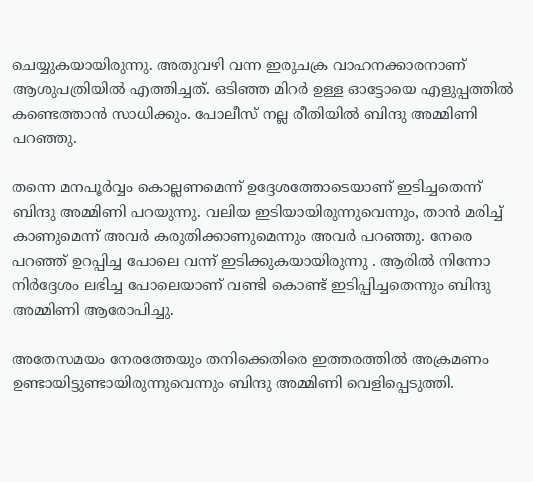ചെയ്യുകയായിരുന്നു. അതുവഴി വന്ന ഇരുചക്ര വാഹനക്കാരനാണ് ആശുപത്രിയിൽ എത്തിച്ചത്. ഒടിഞ്ഞ മിറർ ഉള്ള ഓട്ടോയെ എളുപ്പത്തിൽ കണ്ടെത്താൻ സാധിക്കും. പോലീസ് നല്ല രീതിയിൽ ബിന്ദു അമ്മിണി പറഞ്ഞു.

തന്നെ മനപൂര്‍വ്വം കൊല്ലണമെന്ന് ഉദ്ദേശത്തോടെയാണ് ഇടിച്ചതെന്ന് ബിന്ദു അമ്മിണി പറയുന്നു. വലിയ ഇടിയായിരുന്നുവെന്നും, താന്‍ മരിച്ച് കാണുമെന്ന് അവര്‍ കരുതിക്കാണുമെന്നും അവര്‍ പറഞ്ഞു. നേരെ പറഞ്ഞ് ഉറപ്പിച്ച പോലെ വന്ന് ഇടിക്കുകയായിരുന്നു . ആരിൽ നിന്നോ നിർദ്ദേശം ലഭിച്ച പോലെയാണ് വണ്ടി കൊണ്ട് ഇടിപ്പിച്ചതെന്നും ബിന്ദു അമ്മിണി ആരോപിച്ചു.

അതേസമയം നേരത്തേയും തനിക്കെതിരെ ഇത്തരത്തിൽ അക്രമണം ഉണ്ടായിട്ടുണ്ടായിരുന്നുവെന്നും ബിന്ദു അമ്മിണി വെളിപ്പെടുത്തി.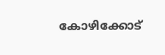കോഴിക്കോട്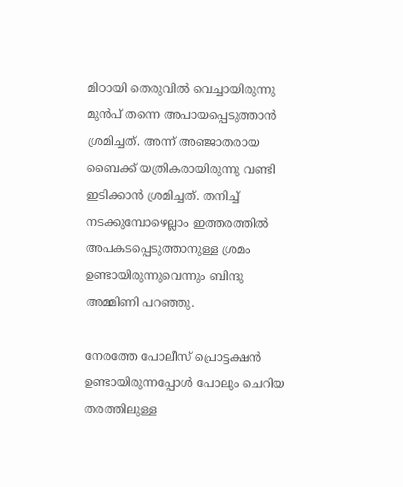മിഠായി തെരുവിൽ വെച്ചായിരുന്നു മുൻപ് തന്നെ അപായപ്പെടുത്താൻ ശ്രമിച്ചത്. അന്ന് അഞ്ജാതരായ ബൈക്ക് യത്രികരായിരുന്നു വണ്ടി ഇടിക്കാൻ ശ്രമിച്ചത്. തനിച്ച് നടക്കുമ്പോഴെല്ലാം ഇത്തരത്തിൽ അപകടപ്പെടുത്താനുള്ള ശ്രമം ഉണ്ടായിരുന്നുവെന്നും ബിന്ദു അമ്മിണി പറഞ്ഞു.

നേരത്തേ പോലീസ് പ്രൊട്ടക്ഷൻ ഉണ്ടായിരുന്നപ്പോൾ പോലും ചെറിയ തരത്തിലുള്ള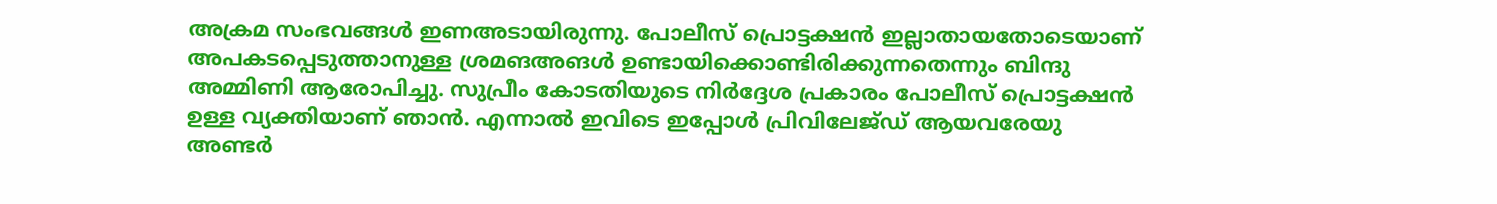അക്രമ സംഭവങ്ങൾ ഇണഅടായിരുന്നു. പോലീസ് പ്രൊട്ടക്ഷൻ ഇല്ലാതായതോടെയാണ് അപകടപ്പെടുത്താനുള്ള ശ്രമങഅങൾ ഉണ്ടായിക്കൊണ്ടിരിക്കുന്നതെന്നും ബിന്ദു അമ്മിണി ആരോപിച്ചു. സുപ്രീം കോടതിയുടെ നിർദ്ദേശ പ്രകാരം പോലീസ് പ്രൊട്ടക്ഷൻ ഉള്ള വ്യക്തിയാണ് ഞാൻ. എന്നാൽ ഇവിടെ ഇപ്പോൾ പ്രിവിലേജ്ഡ് ആയവരേയു അണ്ടർ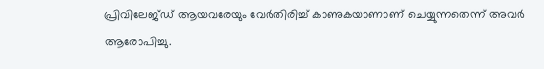പ്രിവിലേജ്ഡ് ആയവരേയും വേർതിരിച്ച് കാണുകയാണാണ് ചെയ്യുന്നതെന്ന് അവർ ആരോപിച്ചു.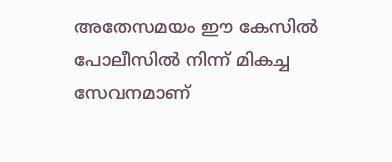അതേസമയം ഈ കേസിൽ പോലീസിൽ നിന്ന് മികച്ച സേവനമാണ്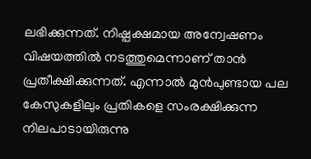ലഭിക്കുന്നത്. നിഷ്പക്ഷമായ അന്വേഷണം വിഷയത്തിൽ നടത്തുമെന്നാണ് താൻ പ്രതീക്ഷിക്കുന്നത്. എന്നാൽ മുൻപുണ്ടായ പല കേസുകളിലും പ്രതികളെ സംരക്ഷിക്കുന്ന നിലപാടായിരുന്നു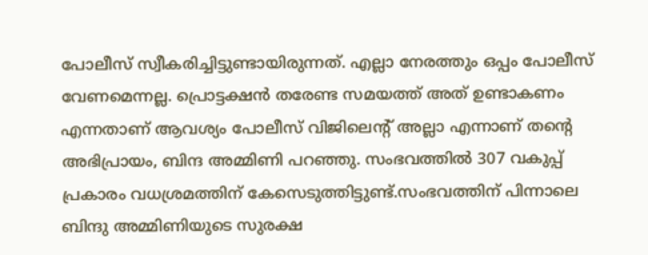പോലീസ് സ്വീകരിച്ചിട്ടുണ്ടായിരുന്നത്. എല്ലാ നേരത്തും ഒപ്പം പോലീസ് വേണമെന്നല്ല. പ്രൊട്ടക്ഷൻ തരേണ്ട സമയത്ത് അത് ഉണ്ടാകണം എന്നതാണ് ആവശ്യം പോലീസ് വിജിലെന്റ് അല്ലാ എന്നാണ് തന്റെ അഭിപ്രായം, ബിന്ദ അമ്മിണി പറഞ്ഞു. സംഭവത്തില്‍ 307 വകുപ്പ് പ്രകാരം വധശ്രമത്തിന് കേസെടുത്തിട്ടുണ്ട്.സംഭവത്തിന് പിന്നാലെ ബിന്ദു അമ്മിണിയുടെ സുരക്ഷ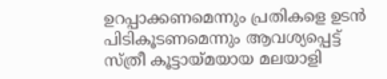ഉറപ്പാക്കണമെന്നും പ്രതികളെ ഉടന്‍ പിടികൂടണമെന്നും ആവശ്യപ്പെട്ട് സ്ത്രീ കൂട്ടായ്മയായ മലയാളി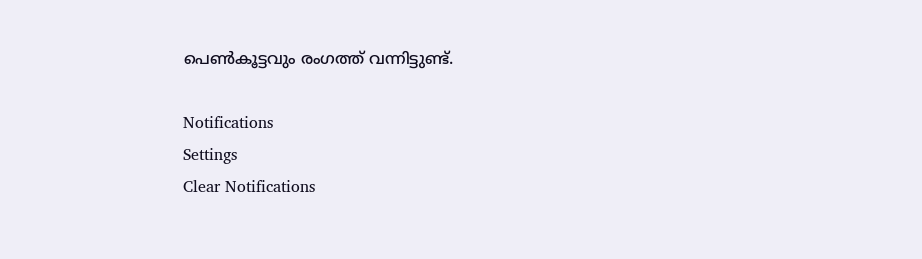പെണ്‍കൂട്ടവും രംഗത്ത് വന്നിട്ടുണ്ട്.

Notifications
Settings
Clear Notifications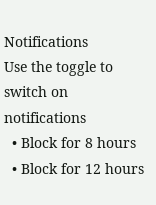Notifications
Use the toggle to switch on notifications
  • Block for 8 hours
  • Block for 12 hours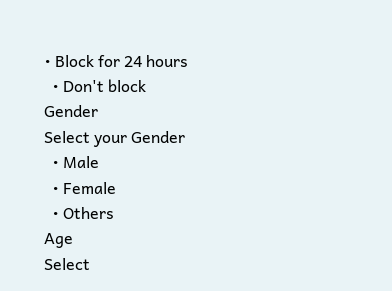• Block for 24 hours
  • Don't block
Gender
Select your Gender
  • Male
  • Female
  • Others
Age
Select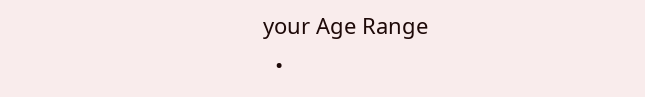your Age Range
  •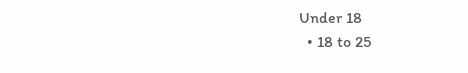Under 18
  • 18 to 25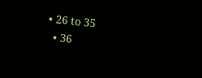• 26 to 35
  • 36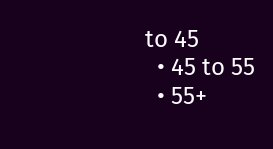to 45
  • 45 to 55
  • 55+